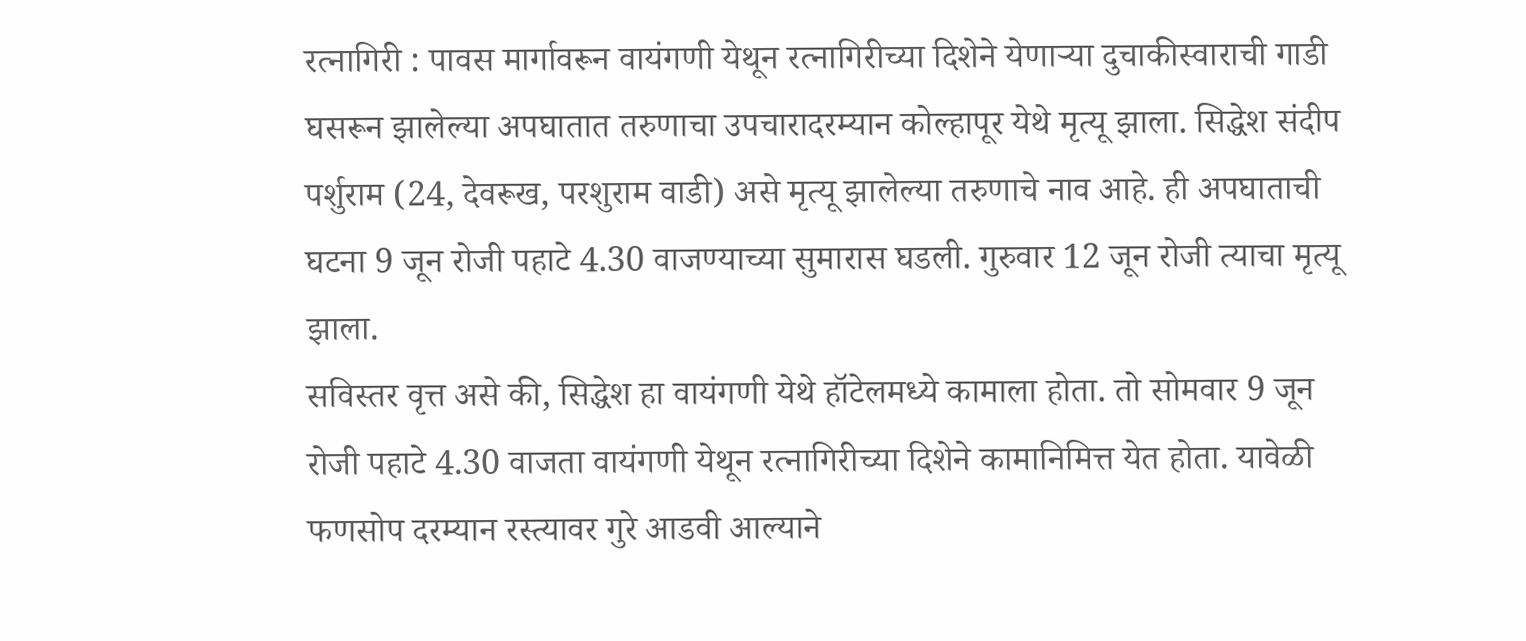रत्नागिरी : पावस मार्गावरून वायंगणी येथून रत्नागिरीच्या दिशेने येणाऱ्या दुचाकीस्वाराची गाडी घसरून झालेल्या अपघातात तरुणाचा उपचारादरम्यान कोल्हापूर येथे मृत्यू झाला. सिद्धेश संदीप पर्शुराम (24, देवरूख, परशुराम वाडी) असे मृत्यू झालेल्या तरुणाचे नाव आहे. ही अपघाताची घटना 9 जून रोजी पहाटे 4.30 वाजण्याच्या सुमारास घडली. गुरुवार 12 जून रोजी त्याचा मृत्यू झाला.
सविस्तर वृत्त असे की, सिद्धेश हा वायंगणी येथे हॉटेलमध्ये कामाला होता. तो सोमवार 9 जून रोजी पहाटे 4.30 वाजता वायंगणी येथून रत्नागिरीच्या दिशेने कामानिमित्त येत होता. यावेळी फणसोप दरम्यान रस्त्यावर गुरे आडवी आल्याने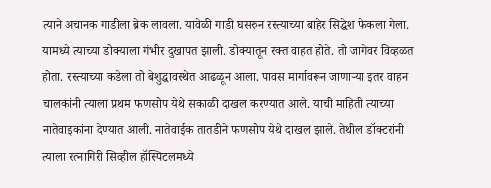त्याने अचानक गाडीला ब्रेक लावला. यावेळी गाडी घसरुन रस्त्याच्या बाहेर सिद्धेश फेकला गेला. यामध्ये त्याच्या डोक्याला गंभीर दुखापत झाली. डोक्यातून रक्त वाहत होते. तो जागेवर विव्हळत होता. रस्त्याच्या कडेला तो बेशुद्धावस्थेत आढळून आला. पावस मार्गावरून जाणाऱ्या इतर वाहन चालकांनी त्याला प्रथम फणसोप येथे सकाळी दाखल करण्यात आले. याची माहिती त्याच्या नातेवाइकांना देण्यात आली. नातेवाईक तातडीने फणसोप येथे दाखल झाले. तेथील डॉक्टरांनी त्याला रत्नागिरी सिव्हील हॉस्पिटलमध्ये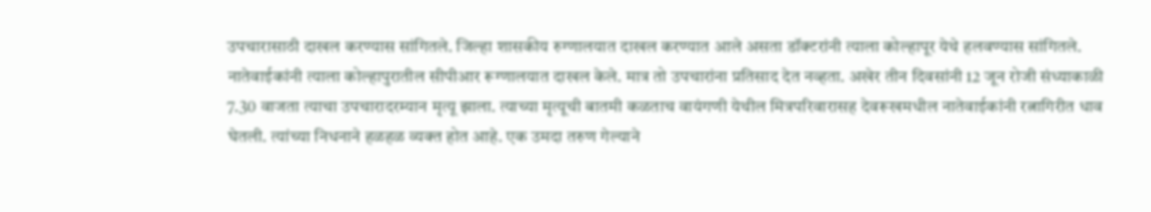उपचारासाठी दाखल करण्यास सांगितले. जिल्हा शासकीय रुग्णालयात दाखल करण्यात आले असता डॉक्टरांनी त्याला कोल्हापूर येथे हलवण्यास सांगितले.
नातेवाईकांनी त्याला कोल्हापुरातील सीपीआर रूग्णालयात दाखल केले. मात्र तो उपचारांना प्रतिसाद देत नव्हता. अखेर तीन दिवसांनी 12 जून रोजी संध्याकाळी 7.30 वाजता त्याचा उपचारादरम्यान मृत्यू झाला. त्याच्या मृत्यूची बातमी कळताच वायंगणी येथील मित्रपरिवारासह देवरूखमधील नातेवाईकांनी रत्नागिरीत धाव घेतली. त्यांच्या निधनाने हळहळ व्यक्त होत आहे. एक उमदा तरुण गेल्याने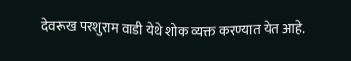देवरूख परशुराम वाडी येथे शोक व्यक्त करण्यात येत आहे.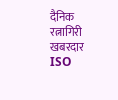दैनिक रत्नागिरी खबरदार
ISO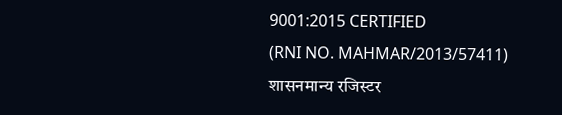9001:2015 CERTIFIED
(RNI NO. MAHMAR/2013/57411)
शासनमान्य रजिस्टर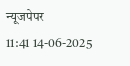न्यूजपेपर
11:41 14-06-2025